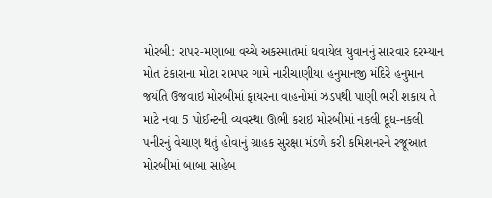મોરબી: રાપર-મણાબા વચ્ચે અકસ્માતમાં ઘવાયેલ યુવાનનું સારવાર દરમ્યાન મોત ટંકારાના મોટા રામપર ગામે નારીચાણીયા હનુમાનજી મંદિરે હનુમાન જયંતિ ઉજવાઇ મોરબીમાં ફાયરના વાહનોમાં ઝડપથી પાણી ભરી શકાય તે માટે નવા 5 પોઈન્ટની વ્યવસ્થા ઊભી કરાઇ મોરબીમાં નકલી દૂધ-નકલી પનીરનું વેચાણ થતું હોવાનું ગ્રાહક સુરક્ષા મંડળે કરી કમિશનરને રજૂઆત મોરબીમાં બાબા સાહેબ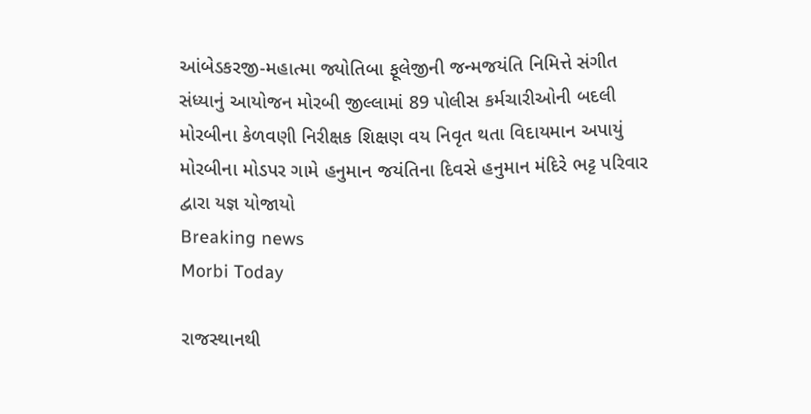આંબેડકરજી-મહાત્મા જ્યોતિબા ફૂલેજીની જન્મજયંતિ નિમિત્તે સંગીત સંધ્યાનું આયોજન મોરબી જીલ્લામાં 89 પોલીસ કર્મચારીઓની બદલી મોરબીના કેળવણી નિરીક્ષક શિક્ષણ વય નિવૃત થતા વિદાયમાન અપાયું મોરબીના મોડપર ગામે હનુમાન જયંતિના દિવસે હનુમાન મંદિરે ભટ્ટ પરિવાર દ્વારા યજ્ઞ યોજાયો
Breaking news
Morbi Today

રાજસ્થાનથી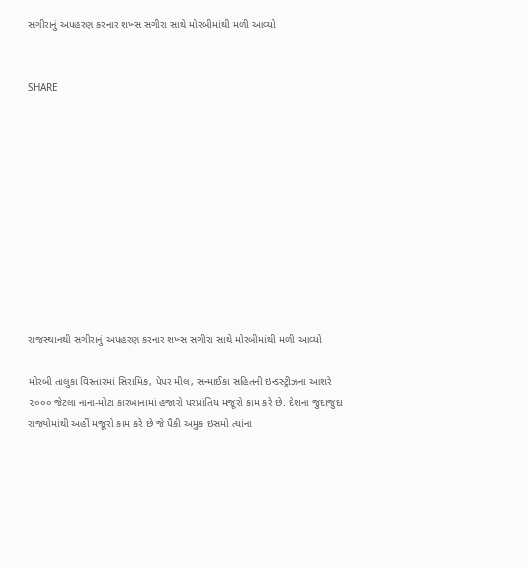સગીરાનું અપહરણ કરનાર શખ્સ સગીરા સાથે મોરબીમાંથી મળી આવ્યો


SHARE











રાજસ્થાનથી સગીરાનું અપહરણ કરનાર શખ્સ સગીરા સાથે મોરબીમાંથી મળી આવ્યો

મોરબી તાલુકા વિસ્તારમાં સિરામિક, પેપર મીલ, સન્માઈકા સહિતની ઇન્ડસ્ટ્રીઝના આશરે ૨૦૦૦ જેટલા નાના-મોટા કારખાનામાં હજારો પરપ્રાંતિય મજૂરો કામ કરે છે. દેશના જુદાજુદા રાજ્યોમાંથી અહીં મજૂરો કામ કરે છે જે પૈકી અમુક ઇસમો ત્યાંના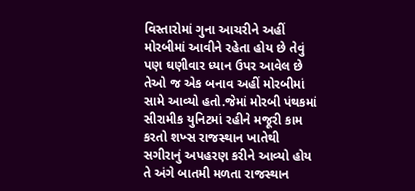વિસ્તારોમાં ગુના આચરીને અહીં મોરબીમાં આવીને રહેતા હોય છે તેવું પણ ઘણીવાર ધ્યાન ઉપર આવેલ છે તેઓ જ એક બનાવ અહીં મોરબીમાં સામે આવ્યો હતો.જેમાં મોરબી પંથકમાં સીરામીક યુનિટમાં રહીને મજૂરી કામ કરતો શખ્સ રાજસ્થાન ખાતેથી સગીરાનું અપહરણ કરીને આવ્યો હોય તે અંગે બાતમી મળતા રાજસ્થાન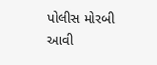પોલીસ મોરબી આવી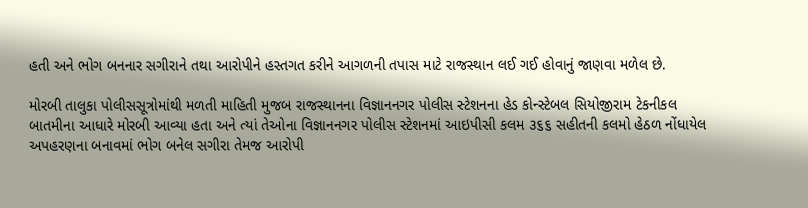હતી અને ભોગ બનનાર સગીરાને તથા આરોપીને હસ્તગત કરીને આગળની તપાસ માટે રાજસ્થાન લઈ ગઈ હોવાનું જાણવા મળેલ છે.

મોરબી તાલુકા પોલીસસૂત્રોમાંથી મળતી માહિતી મુજબ રાજસ્થાનના વિજ્ઞાનનગર પોલીસ સ્ટેશનના હેડ કોન્સ્ટેબલ સિયોજીરામ ટેકનીકલ બાતમીના આધારે મોરબી આવ્યા હતા અને ત્યાં તેઓના વિજ્ઞાનનગર પોલીસ સ્ટેશનમાં આઇપીસી કલમ ૩૬૬ સહીતની કલમો હેઠળ નોંધાયેલ અપહરણના બનાવમાં ભોગ બનેલ સગીરા તેમજ આરોપી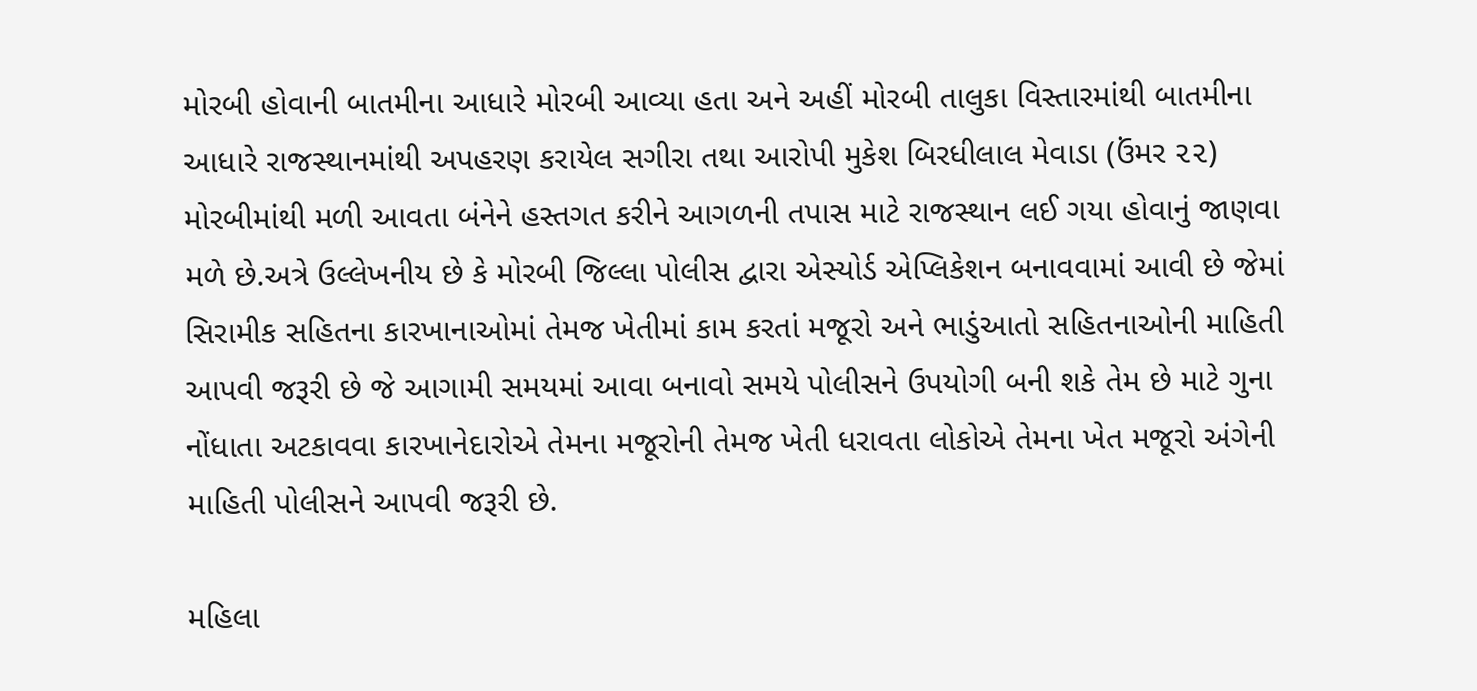મોરબી હોવાની બાતમીના આધારે મોરબી આવ્યા હતા અને અહીં મોરબી તાલુકા વિસ્તારમાંથી બાતમીના આધારે રાજસ્થાનમાંથી અપહરણ કરાયેલ સગીરા તથા આરોપી મુકેશ બિરધીલાલ મેવાડા (ઉંમર ૨૨) મોરબીમાંથી મળી આવતા બંનેને હસ્તગત કરીને આગળની તપાસ માટે રાજસ્થાન લઈ ગયા હોવાનું જાણવા મળે છે.અત્રે ઉલ્લેખનીય છે કે મોરબી જિલ્લા પોલીસ દ્વારા એસ્યોર્ડ એપ્લિકેશન બનાવવામાં આવી છે જેમાં સિરામીક સહિતના કારખાનાઓમાં તેમજ ખેતીમાં કામ કરતાં મજૂરો અને ભાડુંઆતો સહિતનાઓની માહિતી આપવી જરૂરી છે જે આગામી સમયમાં આવા બનાવો સમયે પોલીસને ઉપયોગી બની શકે તેમ છે માટે ગુના નોંધાતા અટકાવવા કારખાનેદારોએ તેમના મજૂરોની તેમજ ખેતી ધરાવતા લોકોએ તેમના ખેત મજૂરો અંગેની માહિતી પોલીસને આપવી જરૂરી છે.

મહિલા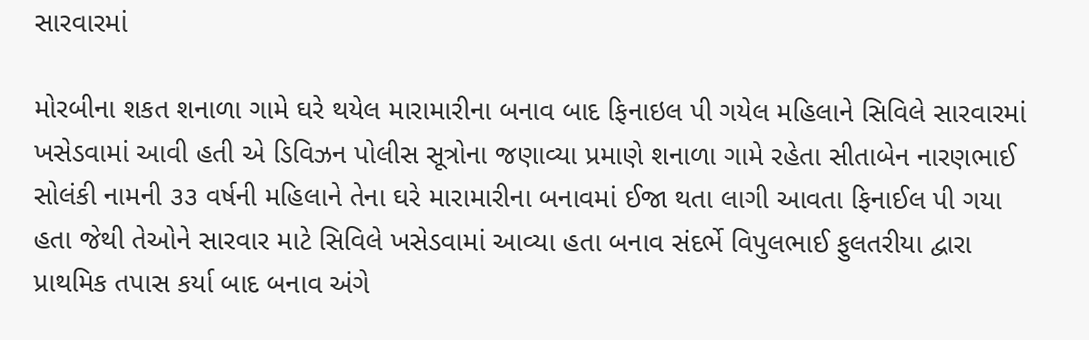સારવારમાં

મોરબીના શકત શનાળા ગામે ઘરે થયેલ મારામારીના બનાવ બાદ ફિનાઇલ પી ગયેલ મહિલાને સિવિલે સારવારમાં ખસેડવામાં આવી હતી એ ડિવિઝન પોલીસ સૂત્રોના જણાવ્યા પ્રમાણે શનાળા ગામે રહેતા સીતાબેન નારણભાઈ સોલંકી નામની ૩૩ વર્ષની મહિલાને તેના ઘરે મારામારીના બનાવમાં ઈજા થતા લાગી આવતા ફિનાઈલ પી ગયા હતા જેથી તેઓને સારવાર માટે સિવિલે ખસેડવામાં આવ્યા હતા બનાવ સંદર્ભે વિપુલભાઈ ફુલતરીયા દ્વારા પ્રાથમિક તપાસ કર્યા બાદ બનાવ અંગે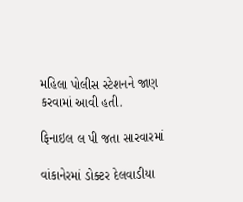મહિલા પોલીસ સ્ટેશનને જાણ કરવામાં આવી હતી.

ફિનાઇલ લ પી જતા સારવારમાં

વાંકાનેરમાં ડોક્ટર દેલવાડીયા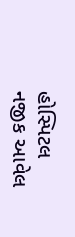હોસ્પિટલ નજીક આવેલ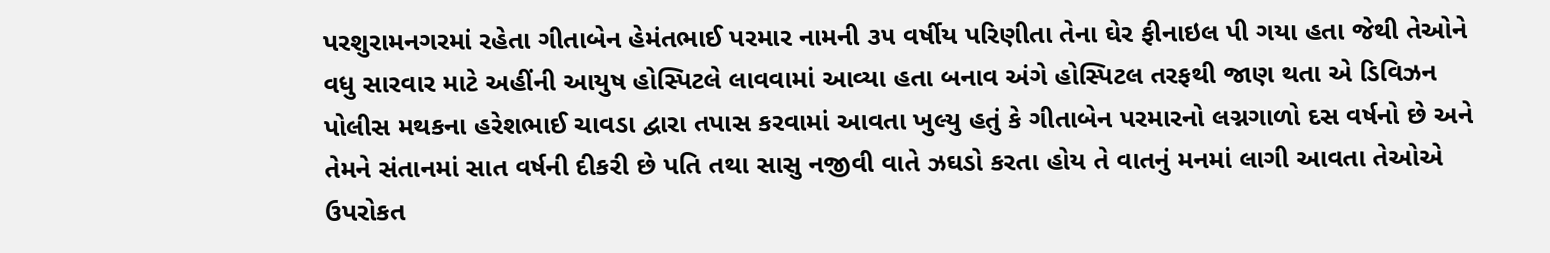પરશુરામનગરમાં રહેતા ગીતાબેન હેમંતભાઈ પરમાર નામની ૩૫ વર્ષીય પરિણીતા તેના ઘેર ફીનાઇલ પી ગયા હતા જેથી તેઓને વધુ સારવાર માટે અહીંની આયુષ હોસ્પિટલે લાવવામાં આવ્યા હતા બનાવ અંગે હોસ્પિટલ તરફથી જાણ થતા એ ડિવિઝન પોલીસ મથકના હરેશભાઈ ચાવડા દ્વારા તપાસ કરવામાં આવતા ખુલ્યુ હતું કે ગીતાબેન પરમારનો લગ્નગાળો દસ વર્ષનો છે અને તેમને સંતાનમાં સાત વર્ષની દીકરી છે પતિ તથા સાસુ નજીવી વાતે ઝઘડો કરતા હોય તે વાતનું મનમાં લાગી આવતા તેઓએ ઉપરોકત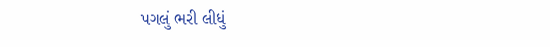પગલું ભરી લીધું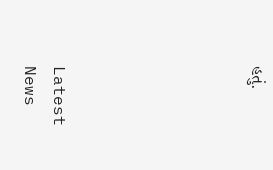હતું.






Latest News